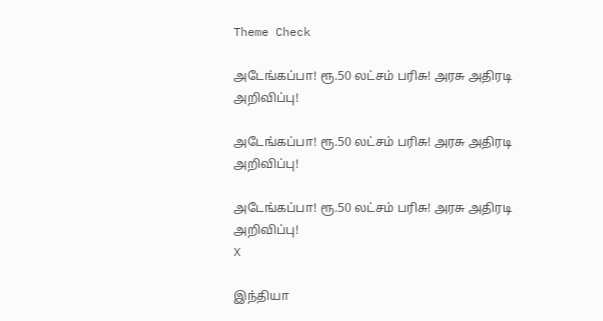Theme Check

அடேங்கப்பா! ரூ.50 லட்சம் பரிசு! அரசு அதிரடி அறிவிப்பு!

அடேங்கப்பா! ரூ.50 லட்சம் பரிசு! அரசு அதிரடி அறிவிப்பு!

அடேங்கப்பா! ரூ.50 லட்சம் பரிசு! அரசு அதிரடி அறிவிப்பு!
X

இந்தியா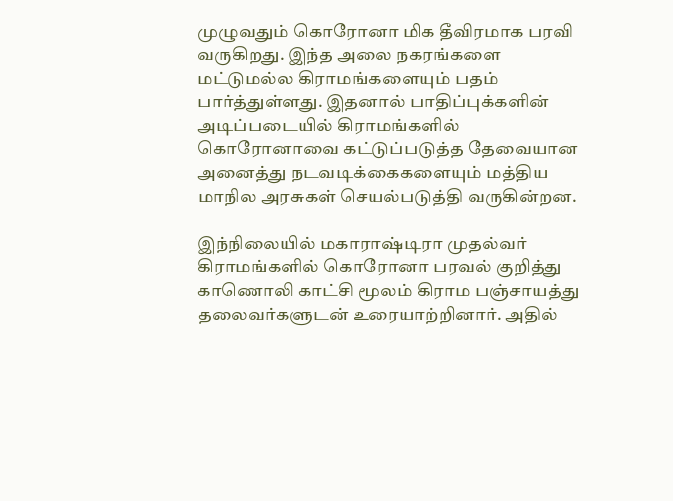முழுவதும் கொரோனா மிக தீவிரமாக பரவி வருகிறது. இந்த அலை நகரங்களை மட்டுமல்ல கிராமங்களையும் பதம் பார்த்துள்ளது. இதனால் பாதிப்புக்களின் அடிப்படையில் கிராமங்களில் கொரோனாவை கட்டுப்படுத்த தேவையான அனைத்து நடவடிக்கைகளையும் மத்திய மாநில அரசுகள் செயல்படுத்தி வருகின்றன.

இந்நிலையில் மகாராஷ்டிரா முதல்வர் கிராமங்களில் கொரோனா பரவல் குறித்து காணொலி காட்சி மூலம் கிராம பஞ்சாயத்து தலைவர்களுடன் உரையாற்றினார். அதில்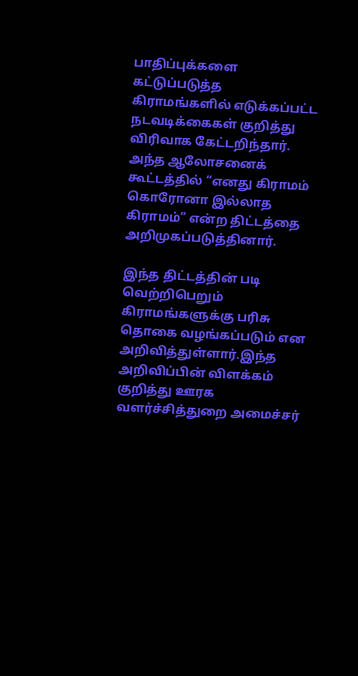பாதிப்புக்களை கட்டுப்படுத்த கிராமங்களில் எடுக்கப்பட்ட நடவடிக்கைகள் குறித்து விரிவாக கேட்டறிந்தார். அந்த ஆலோசனைக் கூட்டத்தில் “எனது கிராமம் கொரோனா இல்லாத கிராமம்” என்ற திட்டத்தை அறிமுகப்படுத்தினார்.

இந்த திட்டத்தின் படி வெற்றிபெறும் கிராமங்களுக்கு பரிசு தொகை வழங்கப்படும் என அறிவித்துள்ளார்.இந்த அறிவிப்பின் விளக்கம் குறித்து ஊரக வளர்ச்சித்துறை அமைச்சர்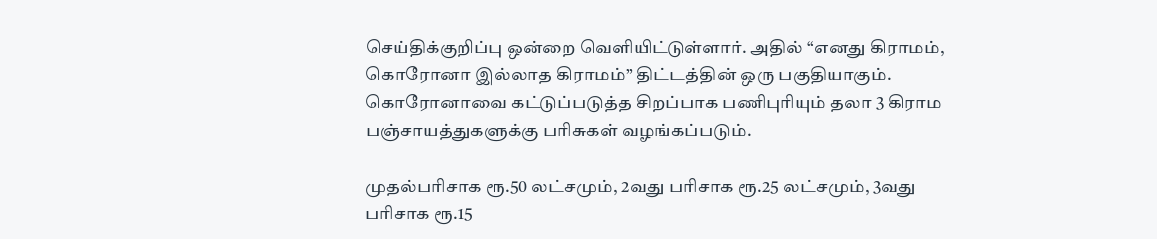செய்திக்குறிப்பு ஒன்றை வெளியிட்டுள்ளார். அதில் “எனது கிராமம், கொரோனா இல்லாத கிராமம்” திட்டத்தின் ஒரு பகுதியாகும். கொரோனாவை கட்டுப்படுத்த சிறப்பாக பணிபுரியும் தலா 3 கிராம பஞ்சாயத்துகளுக்கு பரிசுகள் வழங்கப்படும்.

முதல்பரிசாக ரூ.50 லட்சமும், 2வது பரிசாக ரூ.25 லட்சமும், 3வது பரிசாக ரூ.15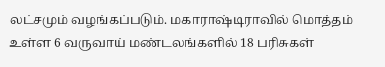லட்சமும் வழங்கப்படும். மகாராஷ்டிராவில் மொத்தம் உள்ள 6 வருவாய் மண்டலங்களில் 18 பரிசுகள்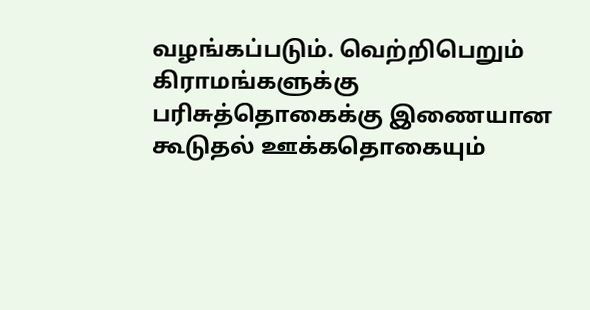வழங்கப்படும். வெற்றிபெறும் கிராமங்களுக்கு பரிசுத்தொகைக்கு இணையான கூடுதல் ஊக்கதொகையும்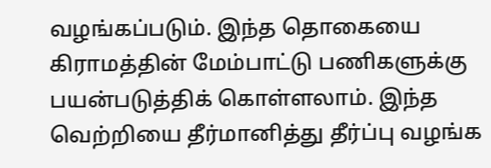வழங்கப்படும். இந்த தொகையை கிராமத்தின் மேம்பாட்டு பணிகளுக்கு பயன்படுத்திக் கொள்ளலாம். இந்த வெற்றியை தீர்மானித்து தீர்ப்பு வழங்க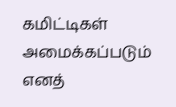கமிட்டிகள் அமைக்கப்படும் எனத்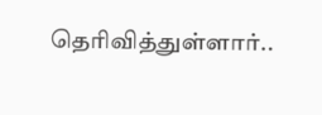தெரிவித்துள்ளார்..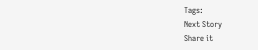Tags:
Next Story
Share it